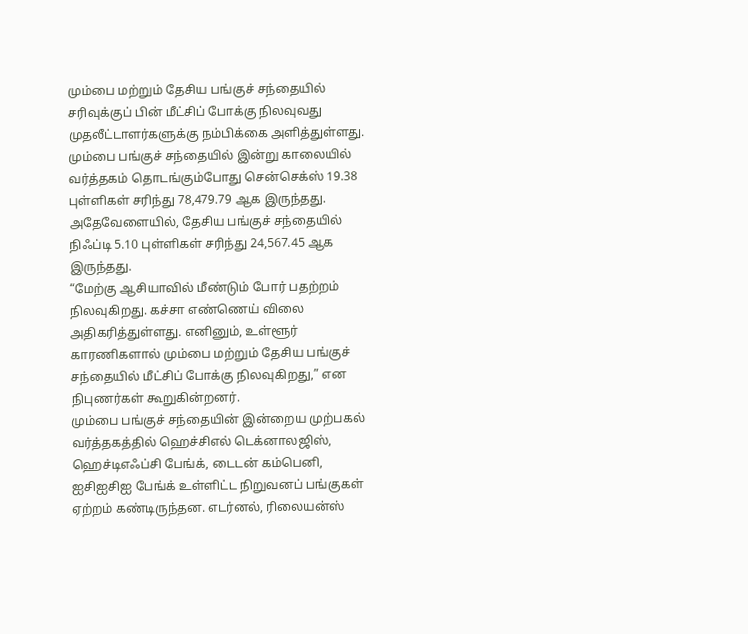மும்பை மற்றும் தேசிய பங்குச் சந்தையில் சரிவுக்குப் பின் மீட்சிப் போக்கு நிலவுவது முதலீட்டாளர்களுக்கு நம்பிக்கை அளித்துள்ளது.
மும்பை பங்குச் சந்தையில் இன்று காலையில் வர்த்தகம் தொடங்கும்போது சென்செக்ஸ் 19.38 புள்ளிகள் சரிந்து 78,479.79 ஆக இருந்தது. அதேவேளையில், தேசிய பங்குச் சந்தையில் நிஃப்டி 5.10 புள்ளிகள் சரிந்து 24,567.45 ஆக இருந்தது.
“மேற்கு ஆசியாவில் மீண்டும் போர் பதற்றம் நிலவுகிறது. கச்சா எண்ணெய் விலை அதிகரித்துள்ளது. எனினும், உள்ளூர் காரணிகளால் மும்பை மற்றும் தேசிய பங்குச் சந்தையில் மீட்சிப் போக்கு நிலவுகிறது,” என நிபுணர்கள் கூறுகின்றனர்.
மும்பை பங்குச் சந்தையின் இன்றைய முற்பகல் வர்த்தகத்தில் ஹெச்சிஎல் டெக்னாலஜிஸ், ஹெச்டிஎஃப்சி பேங்க், டைடன் கம்பெனி, ஐசிஐசிஐ பேங்க் உள்ளிட்ட நிறுவனப் பங்குகள் ஏற்றம் கண்டிருந்தன. எடர்னல், ரிலையன்ஸ்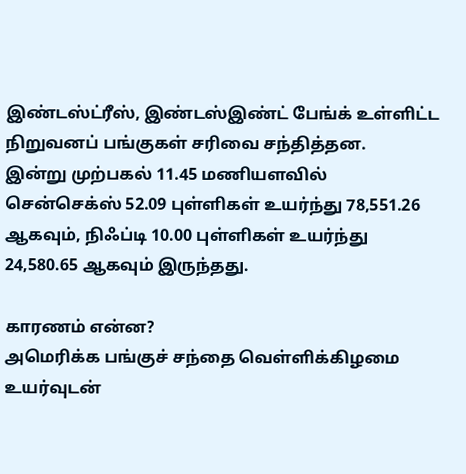இண்டஸ்ட்ரீஸ், இண்டஸ்இண்ட் பேங்க் உள்ளிட்ட நிறுவனப் பங்குகள் சரிவை சந்தித்தன.
இன்று முற்பகல் 11.45 மணியளவில் சென்செக்ஸ் 52.09 புள்ளிகள் உயர்ந்து 78,551.26 ஆகவும், நிஃப்டி 10.00 புள்ளிகள் உயர்ந்து 24,580.65 ஆகவும் இருந்தது.

காரணம் என்ன?
அமெரிக்க பங்குச் சந்தை வெள்ளிக்கிழமை உயர்வுடன்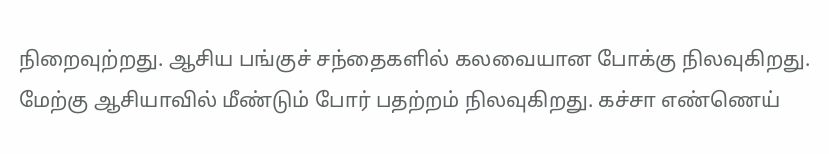நிறைவுற்றது. ஆசிய பங்குச் சந்தைகளில் கலவையான போக்கு நிலவுகிறது. மேற்கு ஆசியாவில் மீண்டும் போர் பதற்றம் நிலவுகிறது. கச்சா எண்ணெய்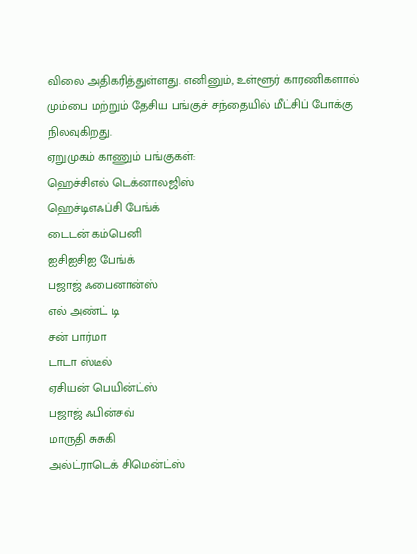விலை அதிகரித்துள்ளது. எனினும், உள்ளூர் காரணிகளால் மும்பை மற்றும் தேசிய பங்குச் சந்தையில் மீட்சிப் போக்கு நிலவுகிறது.
ஏறுமுகம் காணும் பங்குகள்:
ஹெச்சிஎல் டெக்னாலஜிஸ்
ஹெச்டிஎஃப்சி பேங்க்
டைடன் கம்பெனி
ஐசிஐசிஐ பேங்க்
பஜாஜ் ஃபைனான்ஸ்
எல் அண்ட் டி
சன் பார்மா
டாடா ஸ்டீல்
ஏசியன் பெயின்ட்ஸ்
பஜாஜ் ஃபின்சவ்
மாருதி சுசுகி
அல்ட்ராடெக் சிமென்ட்ஸ்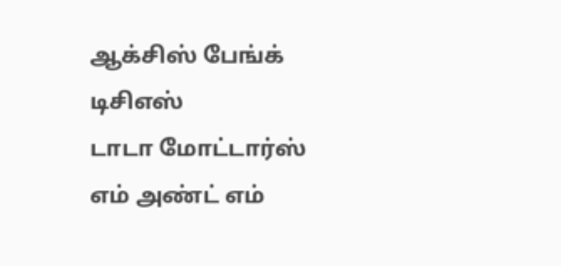ஆக்சிஸ் பேங்க்
டிசிஎஸ்
டாடா மோட்டார்ஸ்
எம் அண்ட் எம்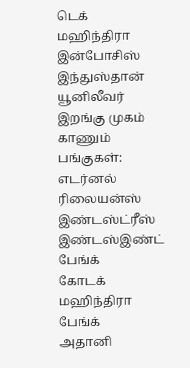டெக் மஹிந்திரா
இன்போசிஸ்
இந்துஸ்தான் யூனிலீவர்
இறங்கு முகம் காணும் பங்குகள்:
எடர்னல்
ரிலையன்ஸ் இண்டஸ்ட்ரீஸ்
இண்டஸ்இண்ட் பேங்க்
கோடக் மஹிந்திரா பேங்க்
அதானி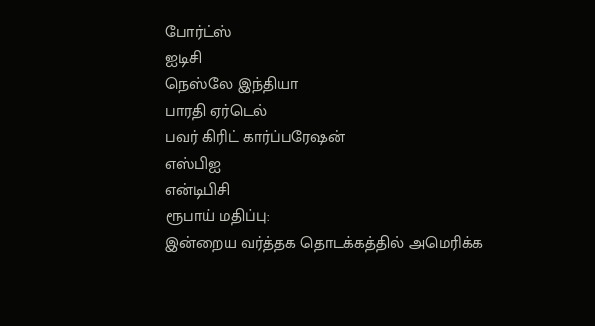போர்ட்ஸ்
ஐடிசி
நெஸ்லே இந்தியா
பாரதி ஏர்டெல்
பவர் கிரிட் கார்ப்பரேஷன்
எஸ்பிஐ
என்டிபிசி
ரூபாய் மதிப்பு:
இன்றைய வர்த்தக தொடக்கத்தில் அமெரிக்க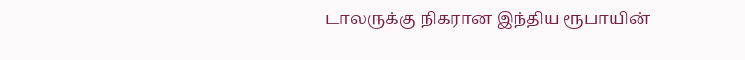டாலருக்கு நிகரான இந்திய ரூபாயின்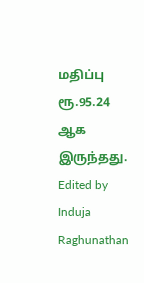மதிப்பு ரூ.95.24 ஆக இருந்தது.
Edited by Induja Raghunathan